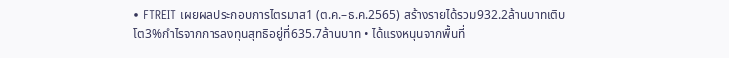• FTREIT เผยผลประกอบการไตรมาส1 (ต.ค.–ธ.ค.2565) สร้างรายได้รวม932.2ล้านบาทเติบโต3%กำไรจากการลงทุนสุทธิอยู่ที่635.7ล้านบาท • ได้แรงหนุนจากพื้นที่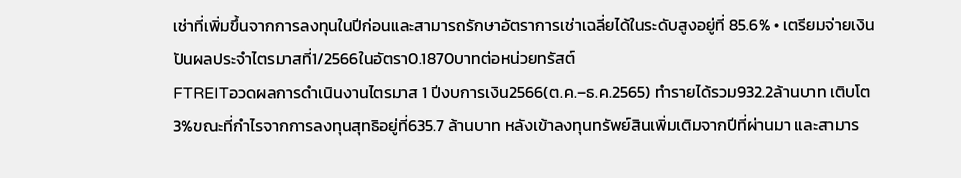เช่าที่เพิ่มขึ้นจากการลงทุนในปีก่อนและสามารถรักษาอัตราการเช่าเฉลี่ยได้ในระดับสูงอยู่ที่ 85.6% • เตรียมจ่ายเงินปันผลประจำไตรมาสที่1/2566ในอัตรา0.1870บาทต่อหน่วยทรัสต์
FTREITอวดผลการดำเนินงานไตรมาส 1 ปีงบการเงิน2566(ต.ค.–ธ.ค.2565) ทำรายได้รวม932.2ล้านบาท เติบโต 3%ขณะที่กำไรจากการลงทุนสุทธิอยู่ที่635.7 ล้านบาท หลังเข้าลงทุนทรัพย์สินเพิ่มเติมจากปีที่ผ่านมา และสามาร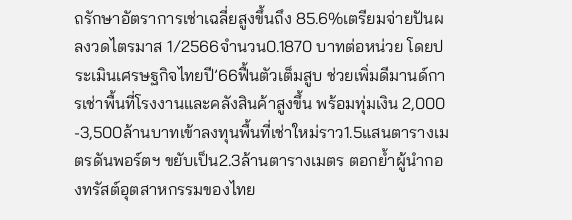ถรักษาอัตราการเช่าเฉลี่ยสูงขึ้นถึง 85.6%เตรียมจ่ายปันผลงวดไตรมาส 1/2566จำนวน0.1870 บาทต่อหน่วย โดยประเมินเศรษฐกิจไทยปี’66ฟื้นตัวเต็มสูบ ช่วยเพิ่มดีมานด์การเช่าพื้นที่โรงงานและคลังสินค้าสูงขึ้น พร้อมทุ่มเงิน 2,000 -3,500ล้านบาทเข้าลงทุนพื้นที่เช่าใหม่ราว1.5แสนตารางเมตรดันพอร์ตฯ ขยับเป็น2.3ล้านตารางเมตร ตอกย้ำผู้นำกองทรัสต์อุตสาหกรรมของไทย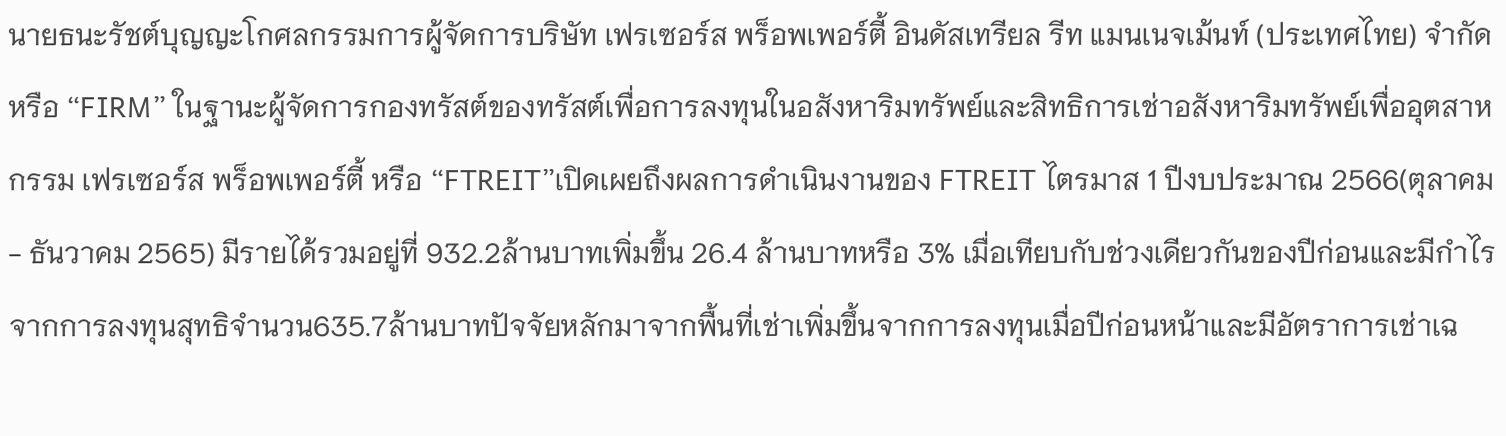นายธนะรัชต์บุญญะโกศลกรรมการผู้จัดการบริษัท เฟรเซอร์ส พร็อพเพอร์ตี้ อินดัสเทรียล รีท แมนเนจเม้นท์ (ประเทศไทย) จำกัดหรือ “FIRM” ในฐานะผู้จัดการกองทรัสต์ของทรัสต์เพื่อการลงทุนในอสังหาริมทรัพย์และสิทธิการเช่าอสังหาริมทรัพย์เพื่ออุตสาหกรรม เฟรเซอร์ส พร็อพเพอร์ตี้ หรือ “FTREIT”เปิดเผยถึงผลการดำเนินงานของ FTREIT ไตรมาส 1 ปีงบประมาณ 2566(ตุลาคม - ธันวาคม 2565) มีรายได้รวมอยู่ที่ 932.2ล้านบาทเพิ่มขึ้น 26.4 ล้านบาทหรือ 3% เมื่อเทียบกับช่วงเดียวกันของปีก่อนและมีกำไรจากการลงทุนสุทธิจำนวน635.7ล้านบาทปัจจัยหลักมาจากพื้นที่เช่าเพิ่มขึ้นจากการลงทุนเมื่อปีก่อนหน้าและมีอัตราการเช่าเฉ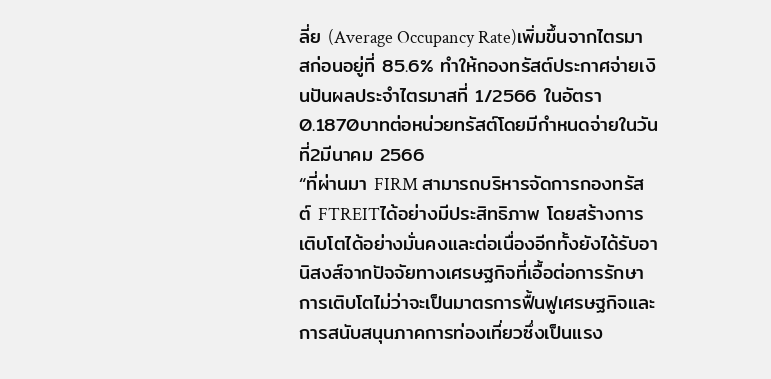ลี่ย (Average Occupancy Rate)เพิ่มขึ้นจากไตรมาสก่อนอยู่ที่ 85.6% ทำให้กองทรัสต์ประกาศจ่ายเงินปันผลประจำไตรมาสที่ 1/2566 ในอัตรา 0.1870บาทต่อหน่วยทรัสต์โดยมีกำหนดจ่ายในวันที่2มีนาคม 2566
“ที่ผ่านมา FIRM สามารถบริหารจัดการกองทรัสต์ FTREITได้อย่างมีประสิทธิภาพ โดยสร้างการเติบโตได้อย่างมั่นคงและต่อเนื่องอีกทั้งยังได้รับอานิสงส์จากปัจจัยทางเศรษฐกิจที่เอื้อต่อการรักษาการเติบโตไม่ว่าจะเป็นมาตรการฟื้นฟูเศรษฐกิจและการสนับสนุนภาคการท่องเที่ยวซึ่งเป็นแรง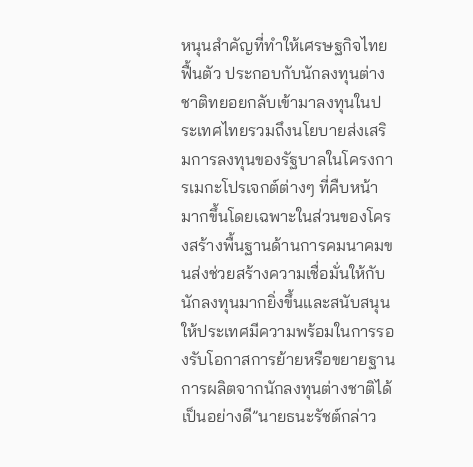หนุนสำคัญที่ทำให้เศรษฐกิจไทยฟื้นตัว ประกอบกับนักลงทุนต่างชาติทยอยกลับเข้ามาลงทุนในประเทศไทยรวมถึงนโยบายส่งเสริมการลงทุนของรัฐบาลในโครงการเมกะโปรเจกต์ต่างๆ ที่คืบหน้ามากขึ้นโดยเฉพาะในส่วนของโครงสร้างพื้นฐานด้านการคมนาคมขนส่งช่วยสร้างความเชื่อมั่นให้กับนักลงทุนมากยิ่งขึ้นและสนับสนุนให้ประเทศมีความพร้อมในการรองรับโอกาสการย้ายหรือขยายฐานการผลิตจากนักลงทุนต่างชาติได้เป็นอย่างดี”นายธนะรัชต์กล่าว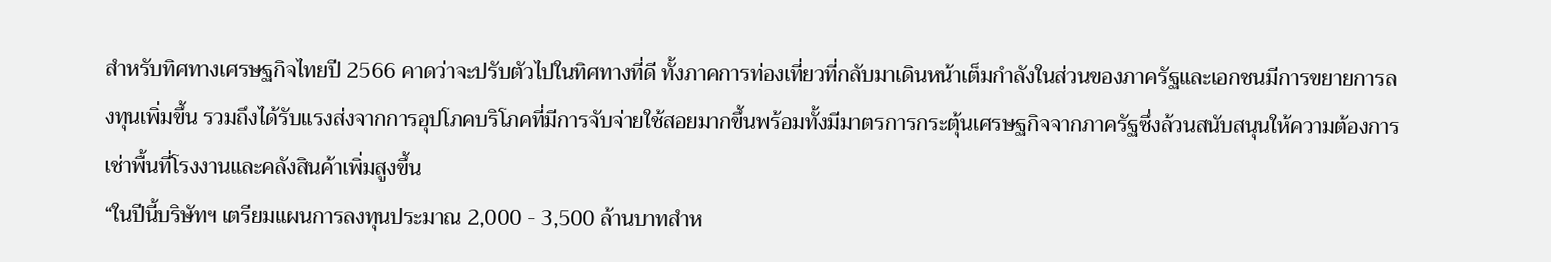สำหรับทิศทางเศรษฐกิจไทยปี 2566 คาดว่าจะปรับตัวไปในทิศทางที่ดี ทั้งภาคการท่องเที่ยวที่กลับมาเดินหน้าเต็มกำลังในส่วนของภาครัฐและเอกชนมีการขยายการลงทุนเพิ่มขึ้น รวมถึงได้รับแรงส่งจากการอุปโภคบริโภคที่มีการจับจ่ายใช้สอยมากขึ้นพร้อมทั้งมีมาตรการกระตุ้นเศรษฐกิจจากภาครัฐซึ่งล้วนสนับสนุนให้ความต้องการเช่าพื้นที่โรงงานและคลังสินค้าเพิ่มสูงขึ้น
“ในปีนี้บริษัทฯ เตรียมแผนการลงทุนประมาณ 2,000 - 3,500 ล้านบาทสำห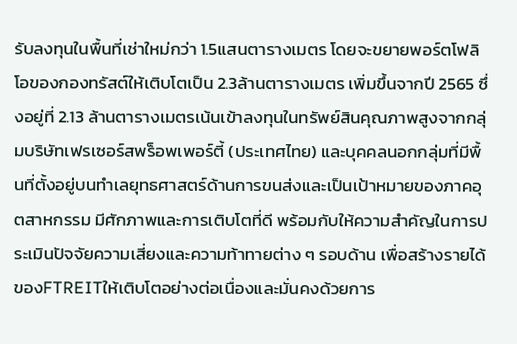รับลงทุนในพื้นที่เช่าใหม่กว่า 1.5แสนตารางเมตร โดยจะขยายพอร์ตโฟลิโอของกองทรัสต์ให้เติบโตเป็น 2.3ล้านตารางเมตร เพิ่มขึ้นจากปี 2565 ซึ่งอยู่ที่ 2.13 ล้านตารางเมตรเน้นเข้าลงทุนในทรัพย์สินคุณภาพสูงจากกลุ่มบริษัทเฟรเซอร์สพร็อพเพอร์ตี้ (ประเทศไทย) และบุคคลนอกกลุ่มที่มีพื้นที่ตั้งอยู่บนทำเลยุทธศาสตร์ด้านการขนส่งและเป็นเป้าหมายของภาคอุตสาหกรรม มีศักภาพและการเติบโตที่ดี พร้อมกับให้ความสำคัญในการประเมินปัจจัยความเสี่ยงและความท้าทายต่าง ๆ รอบด้าน เพื่อสร้างรายได้ของFTREITให้เติบโตอย่างต่อเนื่องและมั่นคงด้วยการ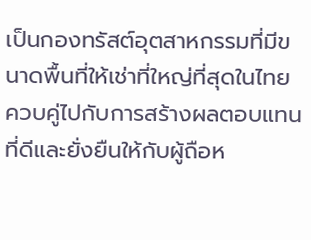เป็นกองทรัสต์อุตสาหกรรมที่มีขนาดพื้นที่ให้เช่าที่ใหญ่ที่สุดในไทย ควบคู่ไปกับการสร้างผลตอบแทนที่ดีและยั่งยืนให้กับผู้ถือห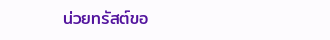น่วยทรัสต์ขอ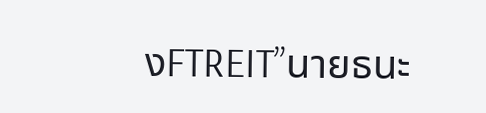งFTREIT”นายธนะ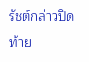รัชต์กล่าวปิดท้าย